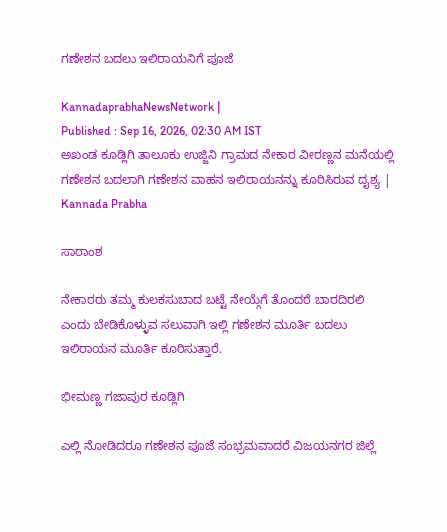ಗಣೇಶನ ಬದಲು ಇಲಿರಾಯನಿಗೆ ಪೂಜೆ

KannadaprabhaNewsNetwork |
Published : Sep 16, 2026, 02:30 AM IST
ಅಖಂಡ ಕೂಡ್ಲಿಗಿ ತಾಲೂಕು ಉಜ್ಜಿನಿ ಗ್ರಾಮದ ನೇಕಾರ ವೀರಣ್ಣನ ಮನೆಯಲ್ಲಿ  ಗಣೇಶನ ಬದಲಾಗಿ ಗಣೇಶನ ವಾಹನ ಇಲಿರಾಯನನ್ನು ಕೂರಿಸಿರುವ ದೖಶ್ಯ | Kannada Prabha

ಸಾರಾಂಶ

ನೇಕಾರರು ತಮ್ಮ ಕುಲಕಸುಬಾದ ಬಟ್ಟೆ ನೇಯ್ಗೆಗೆ ತೊಂದರೆ ಬಾರದಿರಲಿ ಎಂದು ಬೇಡಿಕೊಳ್ಳುವ ಸಲುವಾಗಿ ಇಲ್ಲಿ ಗಣೇಶನ ಮೂರ್ತಿ ಬದಲು ಇಲಿರಾಯನ ಮೂರ್ತಿ ಕೂರಿಸುತ್ತಾರೆ.

ಭೀಮಣ್ಣ ಗಜಾಪುರ ಕೂಡ್ಲಿಗಿ

ಎಲ್ಲಿ ನೋಡಿದರೂ ಗಣೇಶನ ಪೂಜೆ ಸಂಭ್ರಮವಾದರೆ ವಿಜಯನಗರ ಜಿಲ್ಲೆ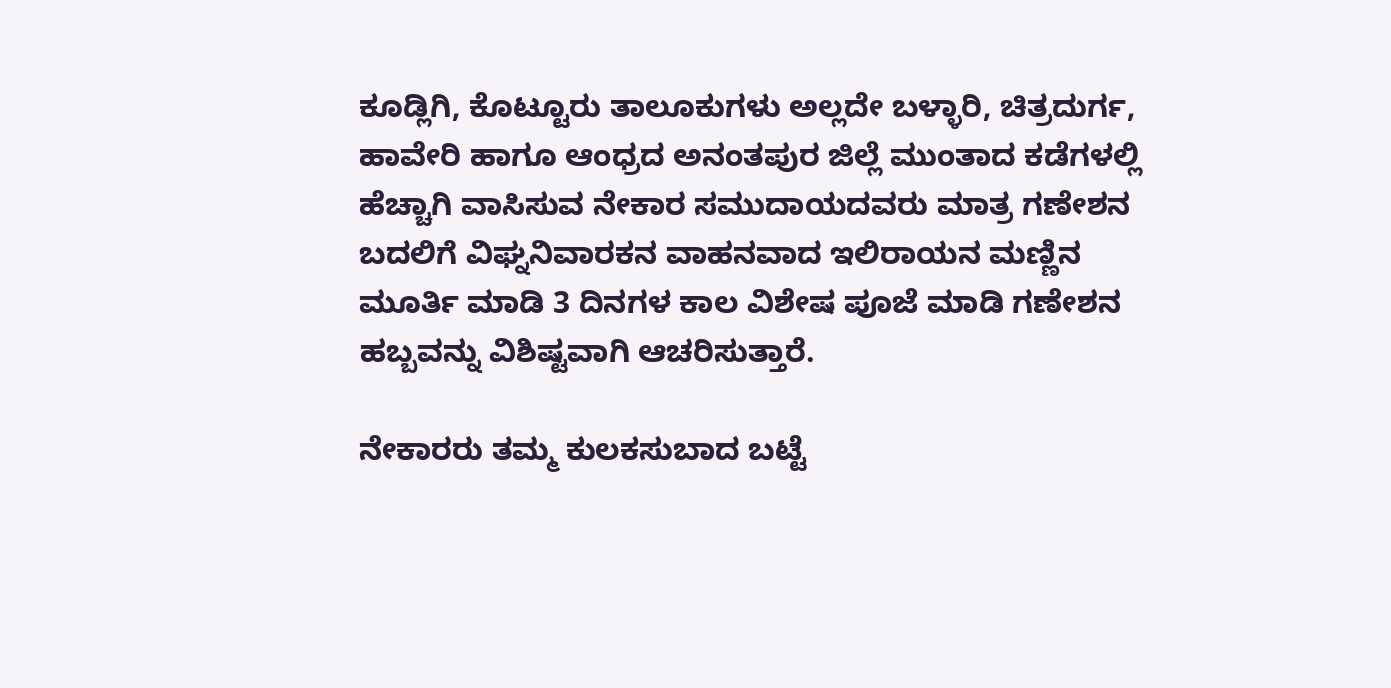ಕೂಡ್ಲಿಗಿ, ಕೊಟ್ಟೂರು ತಾಲೂಕುಗಳು ಅಲ್ಲದೇ ಬಳ್ಳಾರಿ, ಚಿತ್ರದುರ್ಗ, ಹಾವೇರಿ ಹಾಗೂ ಆಂಧ್ರದ ಅನಂತಪುರ ಜಿಲ್ಲೆ ಮುಂತಾದ ಕಡೆಗಳಲ್ಲಿ ಹೆಚ್ಚಾಗಿ ವಾಸಿಸುವ ನೇಕಾರ ಸಮುದಾಯದವರು ಮಾತ್ರ ಗಣೇಶನ ಬದಲಿಗೆ ವಿಘ್ನನಿವಾರಕನ ವಾಹನವಾದ ಇಲಿರಾಯನ ಮಣ್ಣಿನ ಮೂರ್ತಿ ಮಾಡಿ 3 ದಿನಗಳ ಕಾಲ ವಿಶೇಷ ಪೂಜೆ ಮಾಡಿ ಗಣೇಶನ ಹಬ್ಬವನ್ನು ವಿಶಿಷ್ಟವಾಗಿ ಆಚರಿಸುತ್ತಾರೆ.

ನೇಕಾರರು ತಮ್ಮ ಕುಲಕಸುಬಾದ ಬಟ್ಟೆ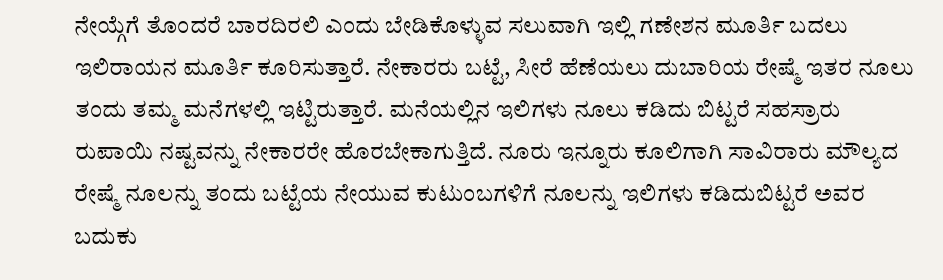ನೇಯ್ಗೆಗೆ ತೊಂದರೆ ಬಾರದಿರಲಿ ಎಂದು ಬೇಡಿಕೊಳ್ಳುವ ಸಲುವಾಗಿ ಇಲ್ಲಿ ಗಣೇಶನ ಮೂರ್ತಿ ಬದಲು ಇಲಿರಾಯನ ಮೂರ್ತಿ ಕೂರಿಸುತ್ತಾರೆ. ನೇಕಾರರು ಬಟ್ಟೆ, ಸೀರೆ ಹೆಣೆಯಲು ದುಬಾರಿಯ ರೇಷ್ಮೆ ಇತರ ನೂಲು ತಂದು ತಮ್ಮ ಮನೆಗಳಲ್ಲಿ ಇಟ್ಟಿರುತ್ತಾರೆ. ಮನೆಯಲ್ಲಿನ ಇಲಿಗಳು ನೂಲು ಕಡಿದು ಬಿಟ್ಟರೆ ಸಹಸ್ರಾರು ರುಪಾಯಿ ನಷ್ಟವನ್ನು ನೇಕಾರರೇ ಹೊರಬೇಕಾಗುತ್ತಿದೆ. ನೂರು ಇನ್ನೂರು ಕೂಲಿಗಾಗಿ ಸಾವಿರಾರು ಮೌಲ್ಯದ ರೇಷ್ಮೆ ನೂಲನ್ನು ತಂದು ಬಟ್ಟೆಯ ನೇಯುವ ಕುಟುಂಬಗಳಿಗೆ ನೂಲನ್ನು ಇಲಿಗಳು ಕಡಿದುಬಿಟ್ಟರೆ ಅವರ ಬದುಕು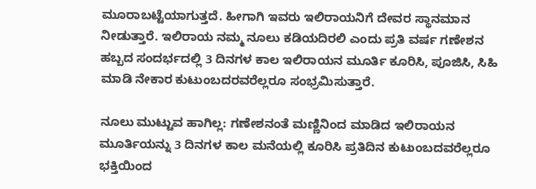ಮೂರಾಬಟ್ಟೆಯಾಗುತ್ತದೆ. ಹೀಗಾಗಿ ಇವರು ಇಲಿರಾಯನಿಗೆ ದೇವರ ಸ್ಥಾನಮಾನ ನೀಡುತ್ತಾರೆ. ಇಲಿರಾಯ ನಮ್ಮ ನೂಲು ಕಡಿಯದಿರಲಿ ಎಂದು ಪ್ರತಿ ವರ್ಷ ಗಣೇಶನ ಹಬ್ಬದ ಸಂದರ್ಭದಲ್ಲಿ 3 ದಿನಗಳ ಕಾಲ ಇಲಿರಾಯನ ಮೂರ್ತಿ ಕೂರಿಸಿ, ಪೂಜಿಸಿ, ಸಿಹಿ ಮಾಡಿ ನೇಕಾರ ಕುಟುಂಬದರವರೆಲ್ಲರೂ ಸಂಭ್ರಮಿಸುತ್ತಾರೆ.

ನೂಲು ಮುಟ್ಟುವ ಹಾಗಿಲ್ಲ: ಗಣೇಶನಂತೆ ಮಣ್ಣಿನಿಂದ ಮಾಡಿದ ಇಲಿರಾಯನ ಮೂರ್ತಿಯನ್ನು 3 ದಿನಗಳ ಕಾಲ ಮನೆಯಲ್ಲಿ ಕೂರಿಸಿ ಪ್ರತಿದಿನ ಕುಟುಂಬದವರೆಲ್ಲರೂ ಭಕ್ತಿಯಿಂದ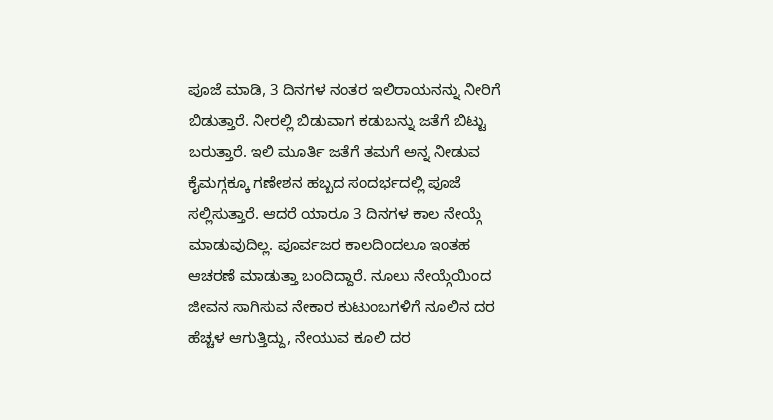ಪೂಜೆ ಮಾಡಿ, 3 ದಿನಗಳ ನಂತರ ಇಲಿರಾಯನನ್ನು ನೀರಿಗೆ ಬಿಡುತ್ತಾರೆ. ನೀರಲ್ಲಿ ಬಿಡುವಾಗ ಕಡುಬನ್ನು ಜತೆಗೆ ಬಿಟ್ಟು ಬರುತ್ತಾರೆ. ಇಲಿ ಮೂರ್ತಿ ಜತೆಗೆ ತಮಗೆ ಅನ್ನ ನೀಡುವ ಕೈಮಗ್ಗಕ್ಕೂ ಗಣೇಶನ ಹಬ್ಬದ ಸಂದರ್ಭದಲ್ಲಿ ಪೂಜೆ ಸಲ್ಲಿಸುತ್ತಾರೆ. ಆದರೆ ಯಾರೂ 3 ದಿನಗಳ ಕಾಲ ನೇಯ್ಗೆ ಮಾಡುವುದಿಲ್ಲ. ಪೂರ್ವಜರ ಕಾಲದಿಂದಲೂ ಇಂತಹ ಆಚರಣೆ ಮಾಡುತ್ತಾ ಬಂದಿದ್ದಾರೆ. ನೂಲು ನೇಯ್ಗೆಯಿಂದ ಜೀವನ ಸಾಗಿಸುವ ನೇಕಾರ ಕುಟುಂಬಗಳಿಗೆ ನೂಲಿನ ದರ ಹೆಚ್ಚಳ ಆಗುತ್ತಿದ್ದು, ನೇಯುವ ಕೂಲಿ ದರ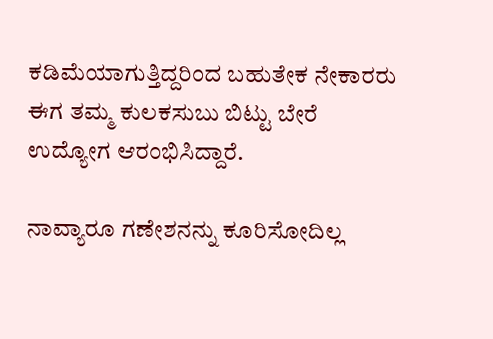ಕಡಿಮೆಯಾಗುತ್ತಿದ್ದರಿಂದ ಬಹುತೇಕ ನೇಕಾರರು ಈಗ ತಮ್ಮ ಕುಲಕಸುಬು ಬಿಟ್ಟು ಬೇರೆ ಉದ್ಯೋಗ ಆರಂಭಿಸಿದ್ದಾರೆ.

ನಾವ್ಯಾರೂ ಗಣೇಶನನ್ನು ಕೂರಿಸೋದಿಲ್ಲ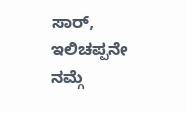ಸಾರ್, ಇಲಿಚಪ್ಪನೇ ನಮ್ಗೆ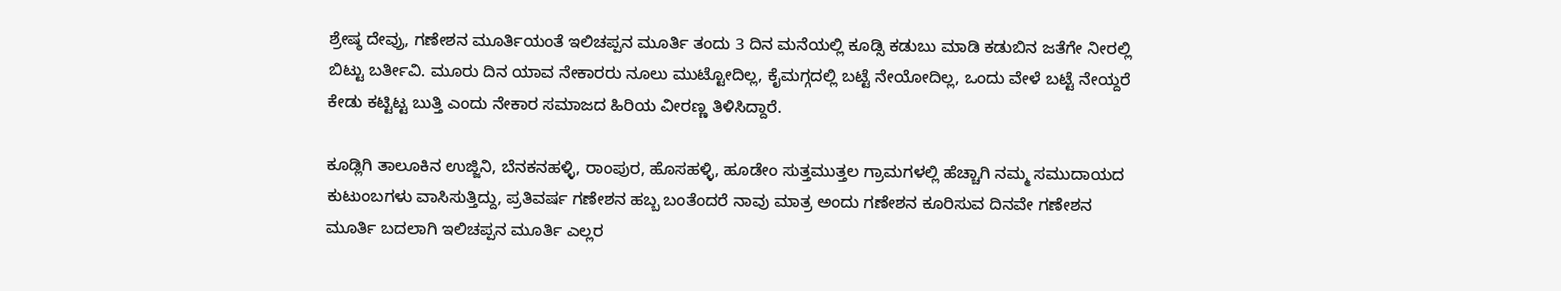ಶ್ರೇಷ್ಠ ದೇವ್ರು, ಗಣೇಶನ ಮೂರ್ತಿಯಂತೆ ಇಲಿಚಪ್ಪನ ಮೂರ್ತಿ ತಂದು 3 ದಿನ ಮನೆಯಲ್ಲಿ ಕೂಡ್ಸಿ ಕಡುಬು ಮಾಡಿ ಕಡುಬಿನ ಜತೆಗೇ ನೀರಲ್ಲಿ ಬಿಟ್ಟು ಬರ್ತೀವಿ. ಮೂರು ದಿನ ಯಾವ ನೇಕಾರರು ನೂಲು ಮುಟ್ಟೋದಿಲ್ಲ, ಕೈಮಗ್ಗದಲ್ಲಿ ಬಟ್ಟೆ ನೇಯೋದಿಲ್ಲ, ಒಂದು ವೇಳೆ ಬಟ್ಟೆ ನೇಯ್ದರೆ ಕೇಡು ಕಟ್ಟಿಟ್ಟ ಬುತ್ತಿ ಎಂದು ನೇಕಾರ ಸಮಾಜದ ಹಿರಿಯ ವೀರಣ್ಣ ತಿಳಿಸಿದ್ದಾರೆ.

ಕೂಡ್ಲಿಗಿ ತಾಲೂಕಿನ ಉಜ್ಜಿನಿ, ಬೆನಕನಹಳ್ಳಿ, ರಾಂಪುರ, ಹೊಸಹಳ್ಳಿ, ಹೂಡೇಂ ಸುತ್ತಮುತ್ತಲ ಗ್ರಾಮಗಳಲ್ಲಿ ಹೆಚ್ಚಾಗಿ ನಮ್ಮ ಸಮುದಾಯದ ಕುಟುಂಬಗಳು ವಾಸಿಸುತ್ತಿದ್ದು, ಪ್ರತಿವರ್ಷ ಗಣೇಶನ ಹಬ್ಬ ಬಂತೆಂದರೆ ನಾವು ಮಾತ್ರ ಅಂದು ಗಣೇಶನ ಕೂರಿಸುವ ದಿನವೇ ಗಣೇಶನ ಮೂರ್ತಿ ಬದಲಾಗಿ ಇಲಿಚಪ್ಪನ ಮೂರ್ತಿ ಎಲ್ಲರ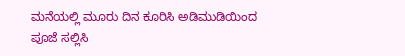ಮನೆಯಲ್ಲಿ ಮೂರು ದಿನ ಕೂರಿಸಿ ಅಡಿಮುಡಿಯಿಂದ ಪೂಜೆ ಸಲ್ಲಿಸಿ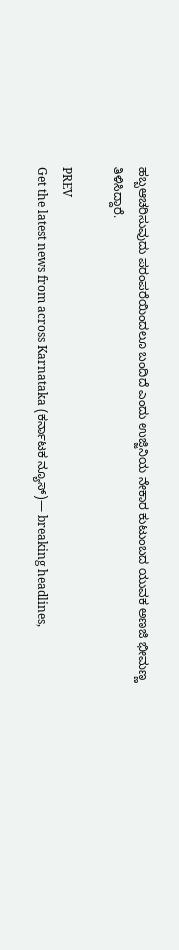ಹಬ್ಬಆಚರಿಸುವುದು ಪರಂಪರೆಯಿಂದಲೂ ಬಂದಿದೆ ಎಂದು ಉಜ್ಜಿನಿಯ ನೇಕಾರ ಕುಟುಂಬದ ಯುವಕ ಅಣಜಿ ಭೀಮಣ್ಣ ತಿಳಿಸಿದ್ದಾರೆ.

PREV
Get the latest news from across Karnataka (ಕರ್ನಾಟಕ ನ್ಯೂಸ್)— breaking headlines,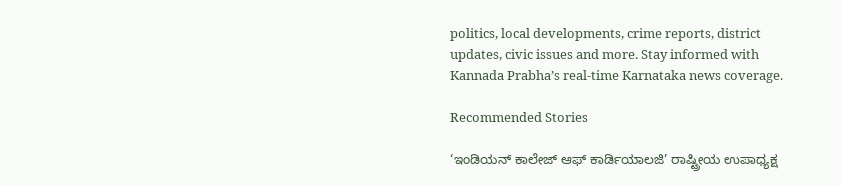politics, local developments, crime reports, district updates, civic issues and more. Stay informed with Kannada Prabha’s real‑time Karnataka news coverage.

Recommended Stories

‘ಇಂಡಿಯನ್ ಕಾಲೇಜ್ ಆಫ್ ಕಾರ್ಡಿಯಾಲಜಿ’ ರಾಷ್ಟ್ರೀಯ ಉಪಾಧ್ಯಕ್ಷ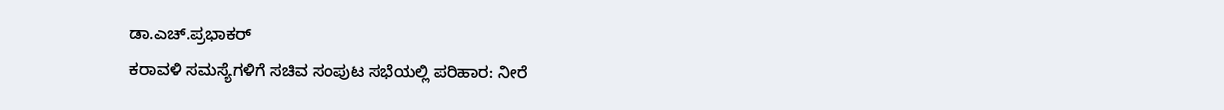ಡಾ.ಎಚ್.ಪ್ರಭಾಕರ್
ಕರಾವಳಿ ಸಮಸ್ಯೆಗಳಿಗೆ ಸಚಿವ ಸಂಪುಟ ಸಭೆಯಲ್ಲಿ ಪರಿಹಾರ: ನೀರೆ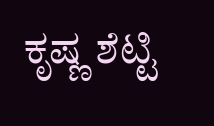ಕೃಷ್ಣ ಶೆಟ್ಟಿ